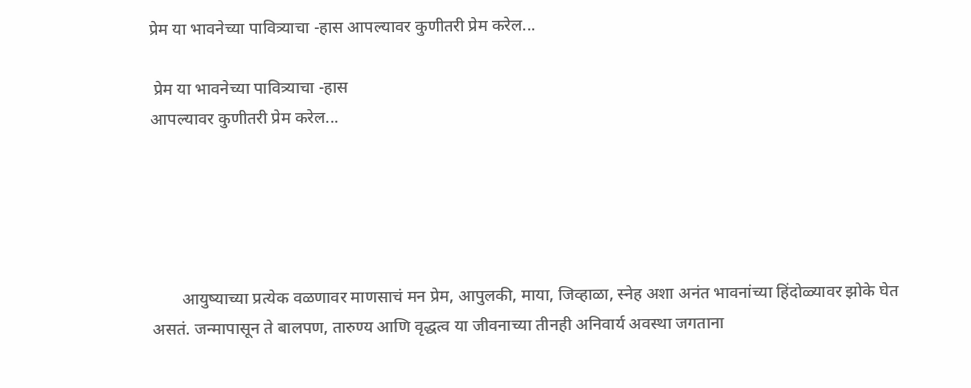प्रेम या भावनेच्या पावित्र्याचा -हास आपल्यावर कुणीतरी प्रेम करेल...

 प्रेम या भावनेच्या पावित्र्याचा -हास
आपल्यावर कुणीतरी प्रेम करेल...





       आयुष्याच्या प्रत्येक वळणावर माणसाचं मन प्रेम, आपुलकी, माया, जिव्हाळा, स्नेह अशा अनंत भावनांच्या हिंदोळ्यावर झोके घेत असतं. जन्मापासून ते बालपण, तारुण्य आणि वृद्धत्व या जीवनाच्या तीनही अनिवार्य अवस्था जगताना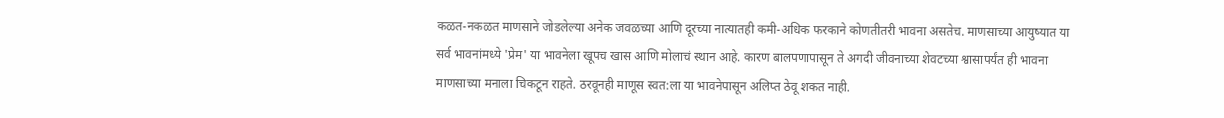कळत-नकळत माणसाने जोडलेल्या अनेक जवळच्या आणि दूरच्या नात्यातही कमी-अधिक फरकाने कोणतीतरी भावना असतेच. माणसाच्या आयुष्यात या सर्व भावनांमध्ये 'प्रेम' या भावनेला खूपच खास आणि मोलाचं स्थान आहे. कारण बालपणापासून ते अगदी जीवनाच्या शेवटच्या श्वासापर्यंत ही भावना माणसाच्या मनाला चिकटून राहते. ठरवूनही माणूस स्वत:ला या भावनेपासून अलिप्त ठेवू शकत नाही.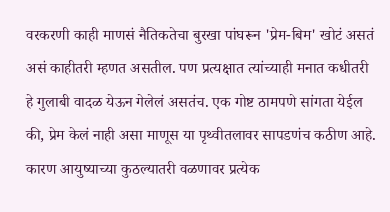वरकरणी काही माणसं नैतिकतेचा बुरखा पांघरून 'प्रेम-बिम' खोटं असतं असं काहीतरी म्हणत असतील. पण प्रत्यक्षात त्यांच्याही मनात कधीतरी हे गुलाबी वादळ येऊन गेलेलं असतंच. एक गोष्ट ठामपणे सांगता येईल की, प्रेम केलं नाही असा माणूस या पृथ्वीतलावर सापडणंच कठीण आहे. कारण आयुष्याच्या कुठल्यातरी वळणावर प्रत्येक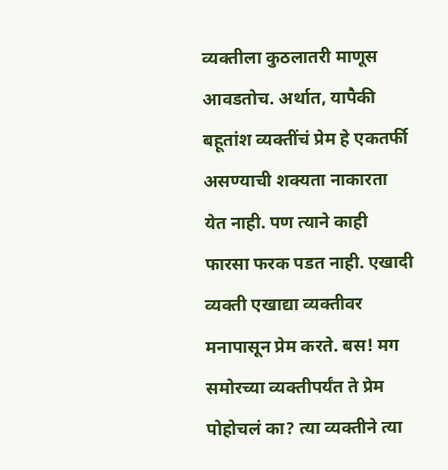व्यक्तीला कुठलातरी माणूस आवडतोच. अर्थात, यापैकी बहूतांश व्यक्तींचं प्रेम हे एकतर्फी असण्याची शक्यता नाकारता येत नाही. पण त्याने काही फारसा फरक पडत नाही. एखादी व्यक्ती एखाद्या व्यक्तीवर मनापासून प्रेम करते. बस! मग समोरच्या व्यक्तीपर्यंत ते प्रेम पोहोचलं का? त्या व्यक्तीने त्या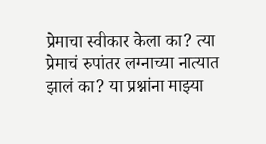प्रेमाचा स्वीकार केला का? त्या प्रेमाचं रुपांतर लग्नाच्या नात्यात झालं का? या प्रश्नांना माझ्या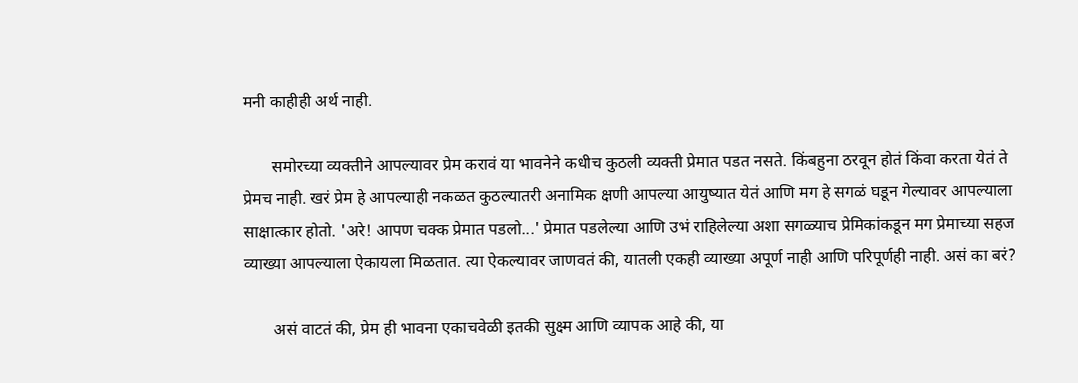मनी काहीही अर्थ नाही.

       समोरच्या व्यक्तीने आपल्यावर प्रेम करावं या भावनेने कधीच कुठली व्यक्ती प्रेमात पडत नसते. किंबहुना ठरवून होतं किंवा करता येतं ते प्रेमच नाही. खरं प्रेम हे आपल्याही नकळत कुठल्यातरी अनामिक क्षणी आपल्या आयुष्यात येतं आणि मग हे सगळं घडून गेल्यावर आपल्याला साक्षात्कार होतो. 'अरे! आपण चक्क प्रेमात पडलो...' प्रेमात पडलेल्या आणि उभं राहिलेल्या अशा सगळ्याच प्रेमिकांकडून मग प्रेमाच्या सहज व्याख्या आपल्याला ऐकायला मिळतात. त्या ऐकल्यावर जाणवतं की, यातली एकही व्याख्या अपूर्ण नाही आणि परिपूर्णही नाही. असं का बरं?

       असं वाटतं की, प्रेम ही भावना एकाचवेळी इतकी सुक्ष्म आणि व्यापक आहे की, या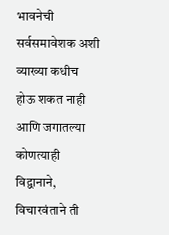भावनेची सर्वसमावेशक अशी व्याख्या कधीच होऊ शकत नाही आणि जगातल्या कोणत्याही विद्वानाने, विचारवंताने ती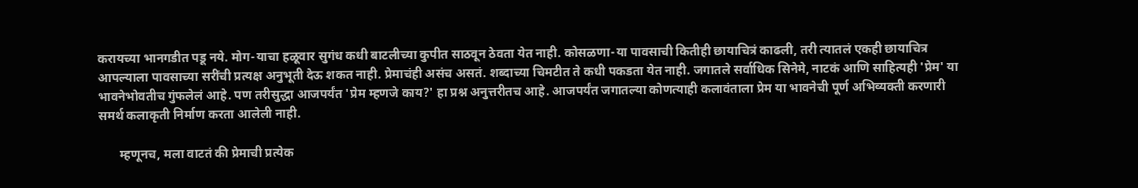करायच्या भानगडीत पडू नये. मोग-याचा हळूवार सुगंध कधी बाटलीच्या कुपीत साठवून ठेवता येत नाही. कोसळणा-या पावसाची कितीही छायाचित्रं काढली, तरी त्यातलं एकही छायाचित्र आपल्याला पावसाच्या सरींची प्रत्यक्ष अनुभूती देऊ शकत नाही. प्रेमाचंही असंच असतं. शब्दाच्या चिमटीत ते कधी पकडता येत नाही. जगातले सर्वाधिक सिनेमे, नाटकं आणि साहित्यही 'प्रेम' या भावनेभोवतीच गुंफलेलं आहे. पण तरीसुद्धा आजपर्यंत 'प्रेम म्हणजे काय?' हा प्रश्न अनुत्तरीतच आहे. आजपर्यंत जगातल्या कोणत्याही कलावंताला प्रेम या भावनेची पूर्ण अभिव्यक्ती करणारी समर्थ कलाकृती निर्माण करता आलेली नाही.

       म्हणूनच, मला वाटतं की प्रेमाची प्रत्येक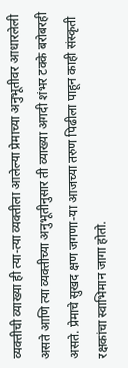व्यक्तीची व्याख्या ही त्या-त्या व्यक्तीला आलेल्या प्रेमाच्या अनुभूतीवर आधारलेली असते आणि त्या व्यक्तीच्या अनुभूतीनुसार ती व्याख्या अगदी शंभर टक्के बरोबरही असते. प्रेमाचे सुखद क्षण जगणा-या आजच्या तरुण पिढीला पाहून काही संस्कृती रक्षकांचा स्वाभिमान जागा होतो.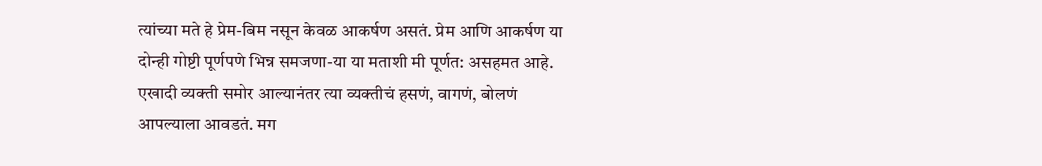त्यांच्या मते हे प्रेम-बिम नसून केवळ आकर्षण असतं. प्रेम आणि आकर्षण या दोन्ही गोष्टी पूर्णपणे भिन्न समजणा-या या मताशी मी पूर्णत: असहमत आहे. एखादी व्यक्ती समोर आल्यानंतर त्या व्यक्तीचं हसणं, वागणं, बोलणं आपल्याला आवडतं. मग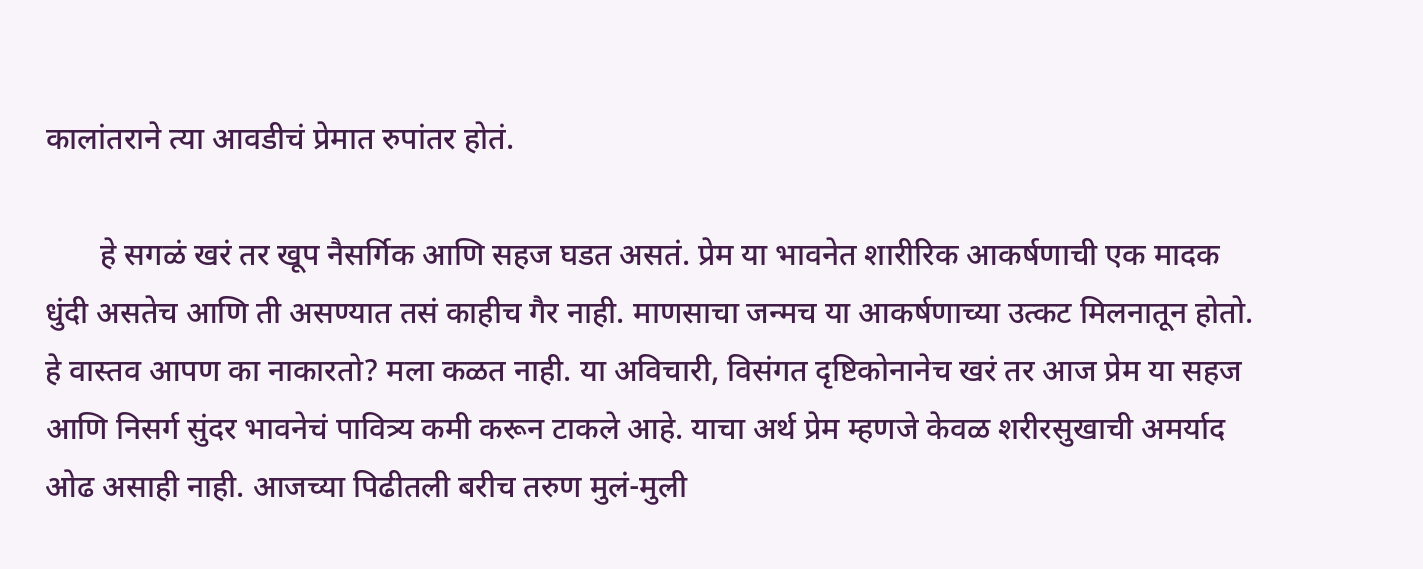कालांतराने त्या आवडीचं प्रेमात रुपांतर होतं.

       हे सगळं खरं तर खूप नैसर्गिक आणि सहज घडत असतं. प्रेम या भावनेत शारीरिक आकर्षणाची एक मादक धुंदी असतेच आणि ती असण्यात तसं काहीच गैर नाही. माणसाचा जन्मच या आकर्षणाच्या उत्कट मिलनातून होतो. हे वास्तव आपण का नाकारतो? मला कळत नाही. या अविचारी, विसंगत दृष्टिकोनानेच खरं तर आज प्रेम या सहज आणि निसर्ग सुंदर भावनेचं पावित्र्य कमी करून टाकले आहे. याचा अर्थ प्रेम म्हणजे केवळ शरीरसुखाची अमर्याद ओढ असाही नाही. आजच्या पिढीतली बरीच तरुण मुलं-मुली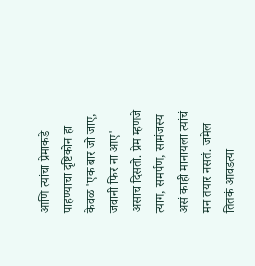आणि त्यांचा प्रेमाकडे पाहण्याचा दृष्टिकोन हा केवळ 'एक बार जो जाए, जवानी फिर ना आए' असाच दिसतो. प्रेम म्हणजे त्याग, समर्पण, सामंजस्य असं काही मानायला त्यांचं मन तयार नसतं. जमेल तितकं आवडत्या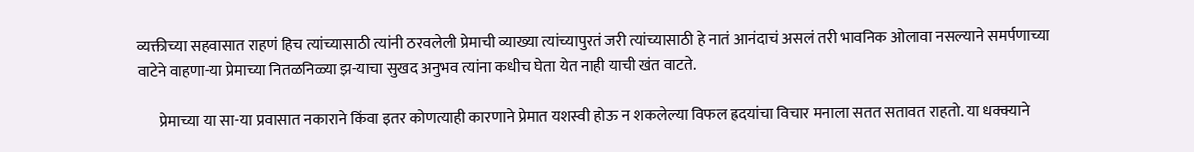व्यक्तीच्या सहवासात राहणं हिच त्यांच्यासाठी त्यांनी ठरवलेली प्रेमाची व्याख्या त्यांच्यापुरतं जरी त्यांच्यासाठी हे नातं आनंदाचं असलं तरी भावनिक ओलावा नसल्याने समर्पणाच्या वाटेने वाहणा-या प्रेमाच्या नितळनिळ्या झ-याचा सुखद अनुभव त्यांना कधीच घेता येत नाही याची खंत वाटते.

       प्रेमाच्या या सा-या प्रवासात नकाराने किंवा इतर कोणत्याही कारणाने प्रेमात यशस्वी होऊ न शकलेल्या विफल ह्रदयांचा विचार मनाला सतत सतावत राहतो. या धक्क्याने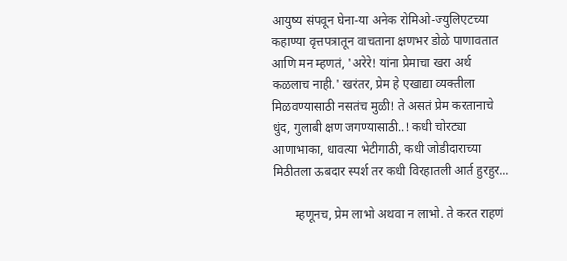आयुष्य संपवून घेना-या अनेक रोमिओ-ज्युलिएटच्या कहाण्या वृत्तपत्रातून वाचताना क्षणभर डोळे पाणावतात आणि मन म्हणतं, 'अरेरे! यांना प्रेमाचा खरा अर्थ कळलाच नाही.' खरंतर, प्रेम हे एखाद्या व्यक्तीला मिळवण्यासाठी नसतंच मुळी! ते असतं प्रेम करतानाचे धुंद, गुलाबी क्षण जगण्यासाठी..! कधी चोरट्या आणाभाका, धावत्या भेटीगाठी, कधी जोडीदाराच्या मिठीतला ऊबदार स्पर्श तर कधी विरहातली आर्त हुरहुर...

       म्हणूनच, प्रेम लाभो अथवा न लाभो. ते करत राहणं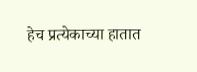हेच प्रत्येकाच्या हातात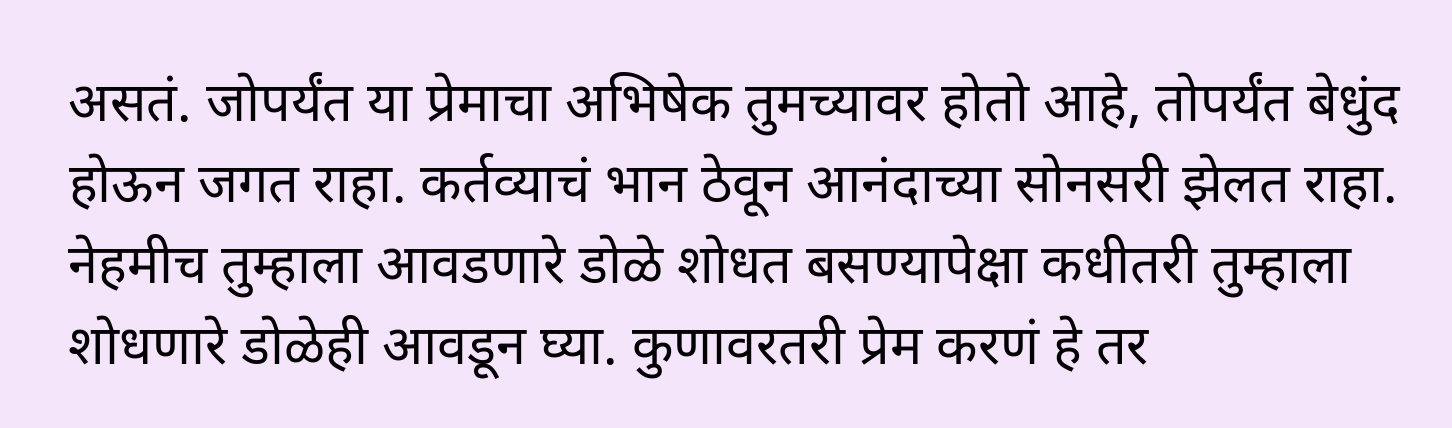असतं. जोपर्यंत या प्रेमाचा अभिषेक तुमच्यावर होतो आहे, तोपर्यंत बेधुंद होऊन जगत राहा. कर्तव्याचं भान ठेवून आनंदाच्या सोनसरी झेलत राहा. नेहमीच तुम्हाला आवडणारे डोळे शोधत बसण्यापेक्षा कधीतरी तुम्हाला शोधणारे डोळेही आवडून घ्या. कुणावरतरी प्रेम करणं हे तर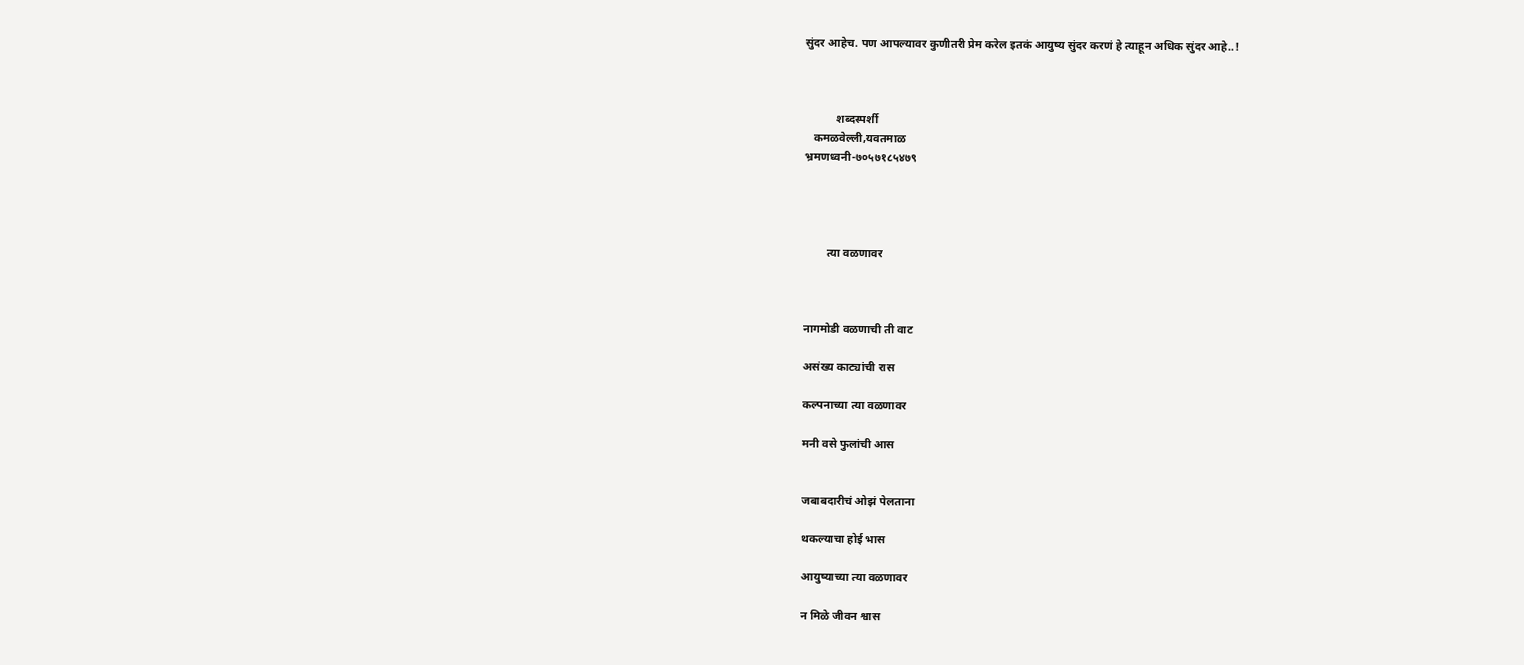सुंदर आहेच. पण आपल्यावर कुणीतरी प्रेम करेल इतकं आयुष्य सुंदर करणं हे त्याहून अधिक सुंदर आहे..!



           शब्दस्पर्शी
   कमळवेल्ली,यवतमाळ
भ्रमणध्वनी-७०५७१८५४७९




        त्या वळणावर



नागमोडी वळणाची ती वाट

असंख्य काट्यांची रास

कल्पनाच्या त्या वळणावर

मनी वसे फुलांची आस


जबाबदारीचं ओझं पेलताना

थकल्याचा होई भास

आयुष्याच्या त्या वळणावर

न मिळे जीवन श्वास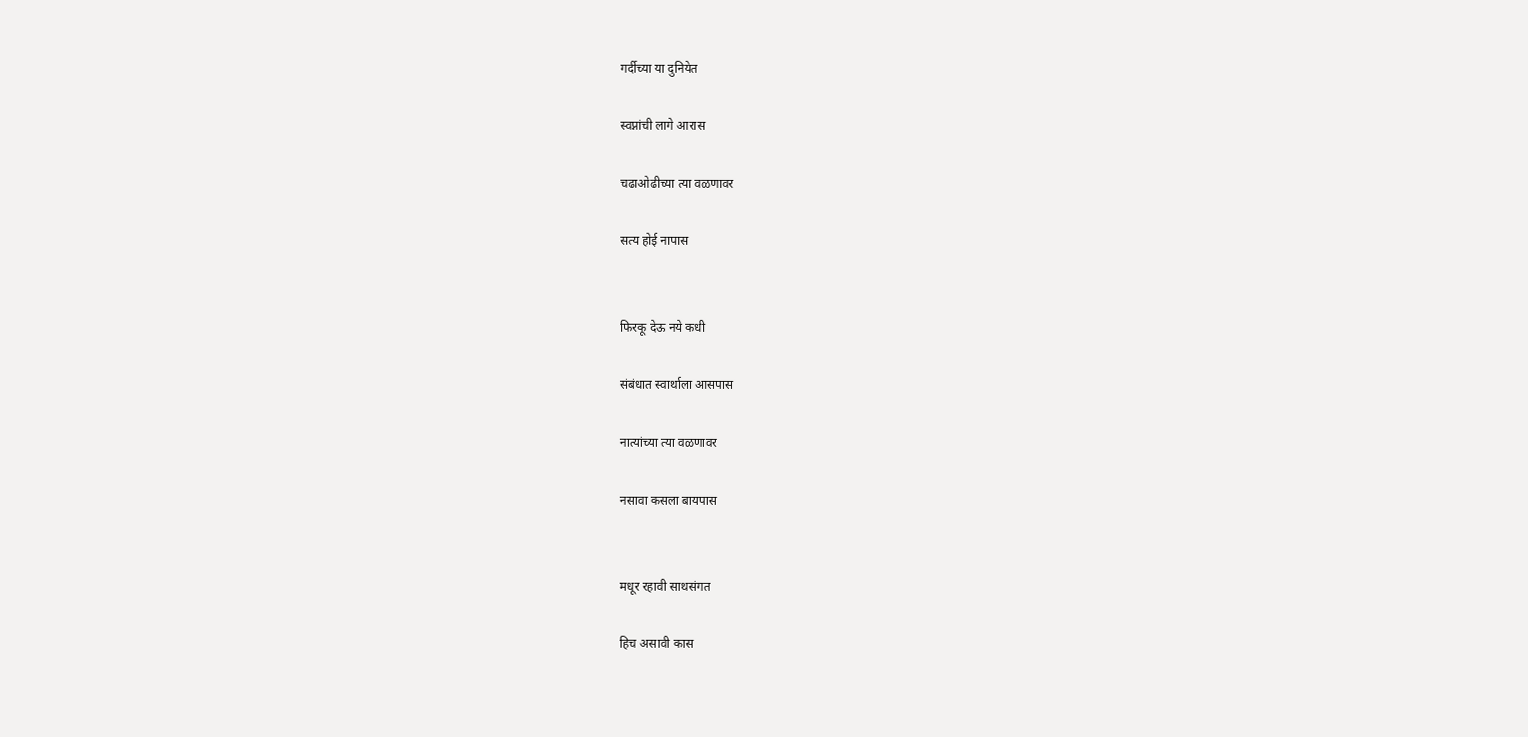गर्दीच्या या दुनियेत

स्वप्नांची लागे आरास

चढाओढीच्या त्या वळणावर

सत्य होई नापास


फिरकू देऊ नये कधी

संबंधात स्वार्थाला आसपास

नात्यांच्या त्या वळणावर

नसावा कसला बायपास


मधूर रहावी साथसंगत

हिच असावी कास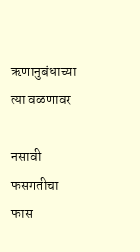ऋणानुबंधाच्या त्या वळणावर

नसावी फसगतीचा फास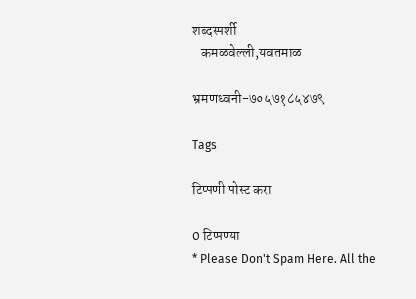शब्दस्पर्शी
   कमळवेल्ली,यवतमाळ

भ्रमणध्वनी-७०५७१८५४७९

Tags

टिप्पणी पोस्ट करा

0 टिप्पण्या
* Please Don't Spam Here. All the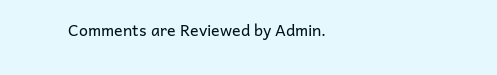Comments are Reviewed by Admin.